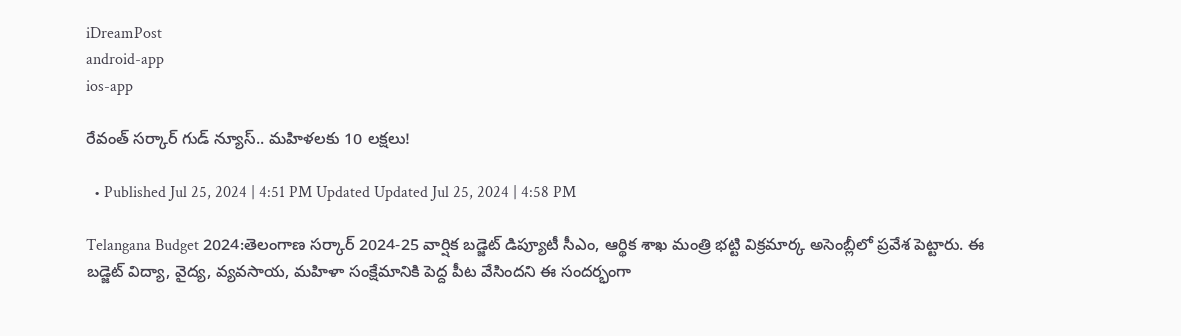iDreamPost
android-app
ios-app

రేవంత్ సర్కార్ గుడ్ న్యూస్.. మహిళలకు 10 లక్షలు!

  • Published Jul 25, 2024 | 4:51 PM Updated Updated Jul 25, 2024 | 4:58 PM

Telangana Budget 2024:తెలంగాణ సర్కార్ 2024-25 వార్షిక బడ్జెట్ డిప్యూటీ సీఎం, ఆర్థిక శాఖ మంత్రి భట్టి విక్రమార్క అసెంబ్లీలో ప్రవేశ పెట్టారు. ఈ బడ్జెట్ విద్యా, వైద్య, వ్యవసాయ, మహిళా సంక్షేమానికి పెద్ద పీట వేసిందని ఈ సందర్భంగా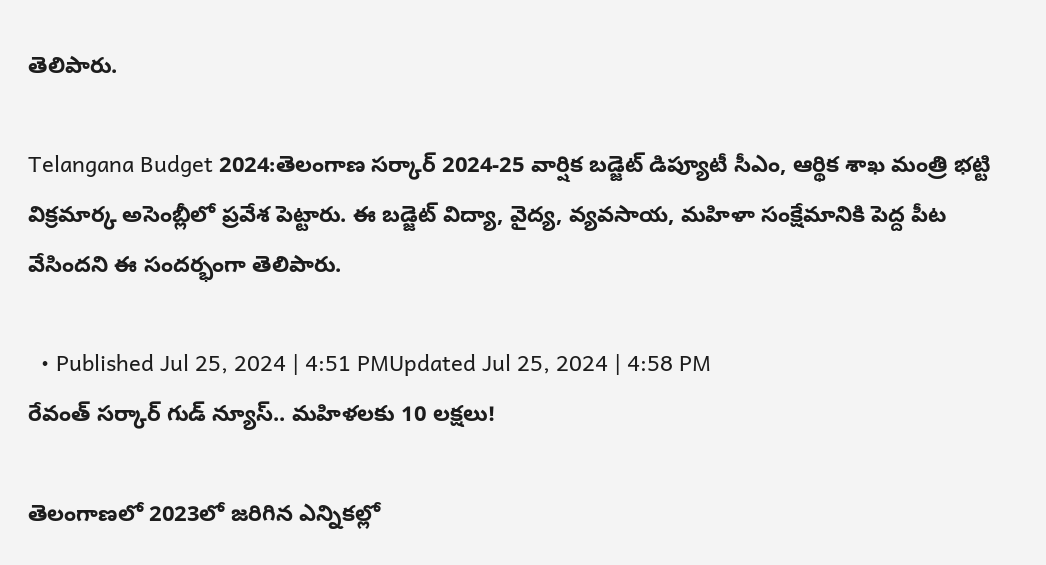తెలిపారు.

Telangana Budget 2024:తెలంగాణ సర్కార్ 2024-25 వార్షిక బడ్జెట్ డిప్యూటీ సీఎం, ఆర్థిక శాఖ మంత్రి భట్టి విక్రమార్క అసెంబ్లీలో ప్రవేశ పెట్టారు. ఈ బడ్జెట్ విద్యా, వైద్య, వ్యవసాయ, మహిళా సంక్షేమానికి పెద్ద పీట వేసిందని ఈ సందర్భంగా తెలిపారు.

  • Published Jul 25, 2024 | 4:51 PMUpdated Jul 25, 2024 | 4:58 PM
రేవంత్ సర్కార్ గుడ్ న్యూస్.. మహిళలకు 10 లక్షలు!

తెలంగాణలో 2023లో జరిగిన ఎన్నికల్లో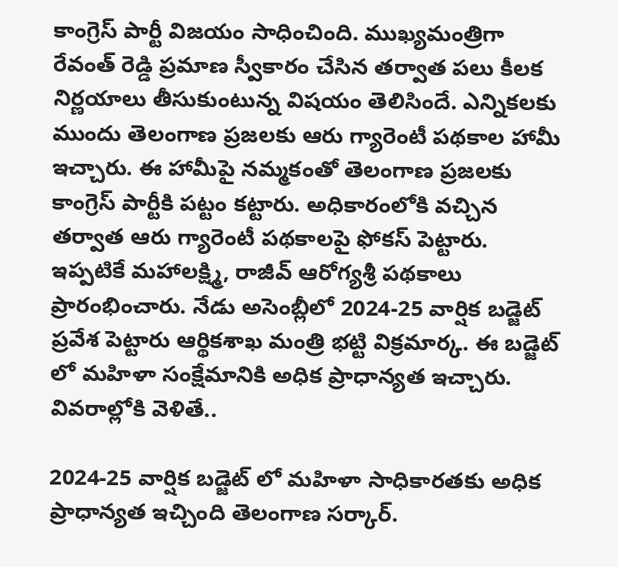కాంగ్రెస్ పార్టీ విజయం సాధించింది. ముఖ్యమంత్రిగా రేవంత్ రెడ్డి ప్రమాణ స్వీకారం చేసిన తర్వాత పలు కీలక నిర్ణయాలు తీసుకుంటున్న విషయం తెలిసిందే. ఎన్నికలకు ముందు తెలంగాణ ప్రజలకు ఆరు గ్యారెంటీ పథకాల హామీ ఇచ్చారు. ఈ హామీపై నమ్మకంతో తెలంగాణ ప్రజలకు కాంగ్రెస్ పార్టీకి పట్టం కట్టారు. అధికారంలోకి వచ్చిన తర్వాత ఆరు గ్యారెంటీ పథకాలపై ఫోకస్ పెట్టారు. ఇప్పటికే మహాలక్ష్మి, రాజీవ్ ఆరోగ్యశ్రీ పథకాలు ప్రారంభించారు. నేడు అసెంబ్లీలో 2024-25 వార్షిక బడ్జెట్ ప్రవేశ పెట్టారు ఆర్థిక‌శాఖ మంత్రి భట్టి విక్రమార్క. ఈ బడ్జెట్ లో మహిళా సంక్షేమానికి అధిక ప్రాధాన్యత ఇచ్చారు. వివరాల్లోకి వెళితే..

2024-25 వార్షిక బడ్జెట్ లో మహిళా సాధికారతకు అధిక ప్రాధాన్యత ఇచ్చింది తెలంగాణ సర్కార్.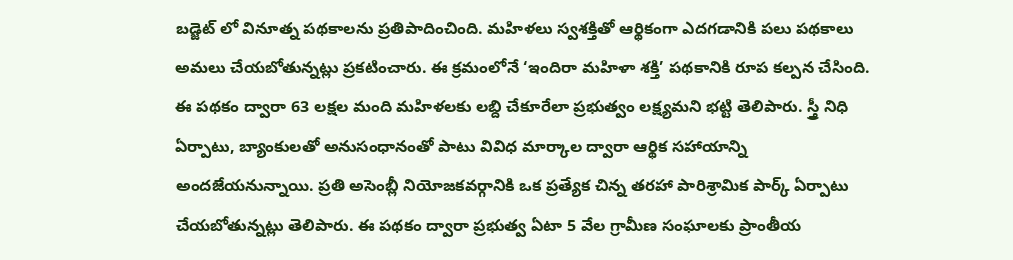బడ్జెట్ లో వినూత్న పథకాలను ప్రతిపాదించింది. మహిళలు స్వశక్తితో ఆర్థికంగా ఎదగడానికి పలు పథకాలు అమలు చేయబోతున్నట్లు ప్రకటించారు. ఈ క్రమంలోనే ‘ఇందిరా మహిళా శక్తి’ పథకానికి రూప కల్పన చేసింది. ఈ పథకం ద్వారా 63 లక్షల మంది మహిళలకు లబ్ది చేకూరేలా ప్రభుత్వం లక్ష్యమని భట్టి తెలిపారు. స్త్రీ నిధి ఏర్పాటు, బ్యాంకులతో అనుసంధానంతో పాటు వివిధ మార్కాల ద్వారా ఆర్థిక సహాయాన్ని అందజేయనున్నాయి. ప్రతి అసెంబ్లీ నియోజకవర్గానికి ఒక ప్రత్యేక చిన్న తరహా పారిశ్రామిక పార్క్ ఏర్పాటు చేయబోతున్నట్లు తెలిపారు. ఈ పథకం ద్వారా ప్రభుత్వ ఏటా 5 వేల గ్రామీణ సంఘాలకు ప్రాంతీయ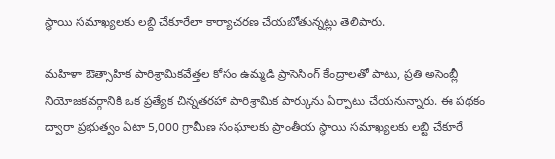స్థాయి సమాఖ్యలకు లబ్ది చేకూరేలా కార్యాచరణ చేయబోతున్నట్లు తెలిపారు.

మహిళా ఔత్సాహిక పారిశ్రామికవేత్తల కోసం ఉమ్మడి ప్రాసెసింగ్‌ కేంద్రాలతో పాటు, ప్రతి అసెంబ్లీ నియోజకవర్గానికి ఒక ప్రత్యేక చిన్నతరహా పారిశ్రామిక పార్కును ఏర్పాటు చేయనున్నారు. ఈ పథకం ద్వారా ప్రభుత్వం ఏటా 5,000 గ్రామీణ సంఘాలకు ప్రాంతీయ స్థాయి సమాఖ్యలకు లబ్టి చేకూరే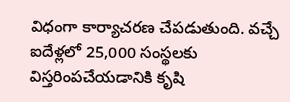విధంగా కార్యాచరణ చేపడుతుంది. వచ్చే ఐదేళ్లలో 25,000 సంస్థలకు విస్తరింపచేయడానికి కృషి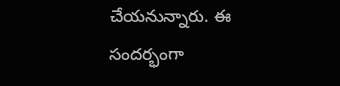చేయనున్నారు. ఈ సందర్భంగా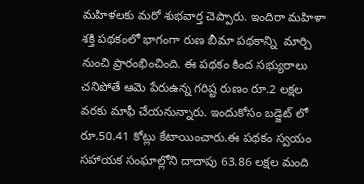మహిళలకు మరో శుభవార్త చెప్పారు. ఇందిరా మహిళా శక్తి పథకంలో భాగంగా రుణ బీమా పథకాన్ని  మార్చి నుంచి ప్రారంభించింది. ఈ పథకం కింద సభ్యురాలు చనిపోతే ఆమె పేరుఉన్న గరిష్ట రుణం రూ.2 లక్షల వరకు మాఫీ చేయనున్నారు. ఇందుకోసం బడ్జెట్ లో రూ.50.41 కోట్లు కేటాయించారు.ఈ పథకం స్వయం సహాయక సంఘాల్లోని దాదాపు 63.86 లక్షల మంది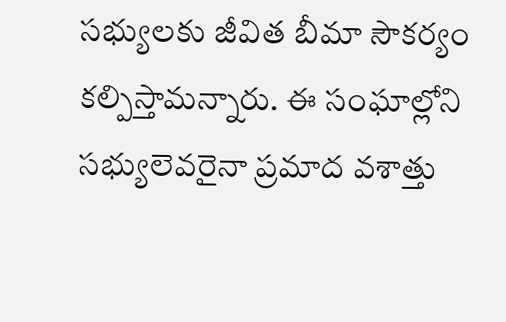సభ్యులకు జీవిత బీమా సౌకర్యం కల్పిస్తామన్నారు. ఈ సంఘాల్లోని సభ్యులెవరైనా ప్రమాద వశాత్తు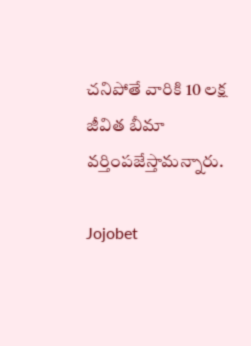చనిపోతే వారికి 10 లక్ష జీవిత బీమా వర్తింపజేస్తామన్నారు.

Jojobet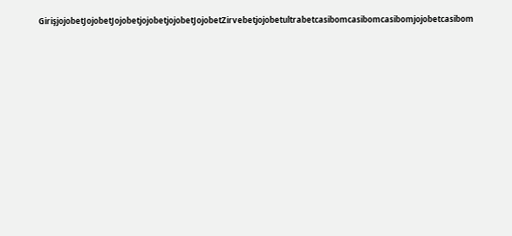GirişjojobetJojobetJojobetjojobetjojobetJojobetZirvebetjojobetultrabetcasibomcasibomcasibomjojobetcasibom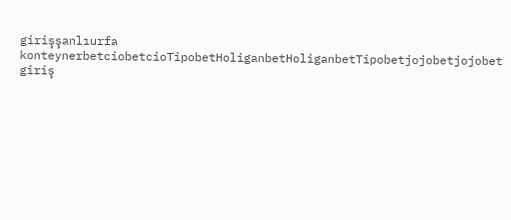girişşanlıurfa konteynerbetciobetcioTipobetHoliganbetHoliganbetTipobetjojobetjojobet giriş